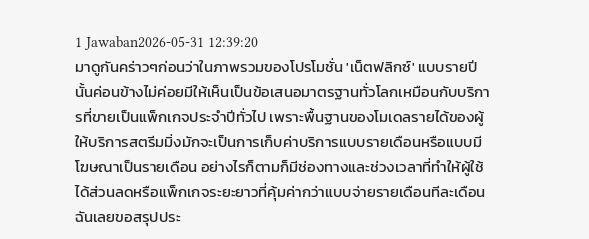1 Jawaban2026-05-31 12:39:20
มาดูกันคร่าวๆก่อนว่าในภาพรวมของโปรโมชั่น 'เน็ตฟลิกซ์' แบบรายปีนั้นค่อนข้างไม่ค่อยมีให้เห็นเป็นข้อเสนอมาตรฐานทั่วโลกเหมือนกับบริการที่ขายเป็นแพ็กเกจประจำปีทั่วไป เพราะพื้นฐานของโมเดลรายได้ของผู้ให้บริการสตรีมมิ่งมักจะเป็นการเก็บค่าบริการแบบรายเดือนหรือแบบมีโฆษณาเป็นรายเดือน อย่างไรก็ตามก็มีช่องทางและช่วงเวลาที่ทำให้ผู้ใช้ได้ส่วนลดหรือแพ็กเกจระยะยาวที่คุ้มค่ากว่าแบบจ่ายรายเดือนทีละเดือน ฉันเลยขอสรุปประ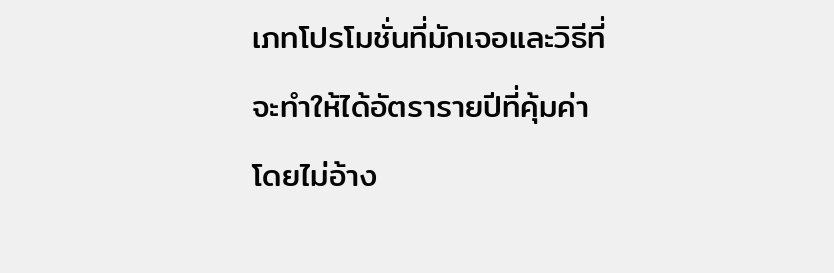เภทโปรโมชั่นที่มักเจอและวิธีที่จะทำให้ได้อัตรารายปีที่คุ้มค่า โดยไม่อ้าง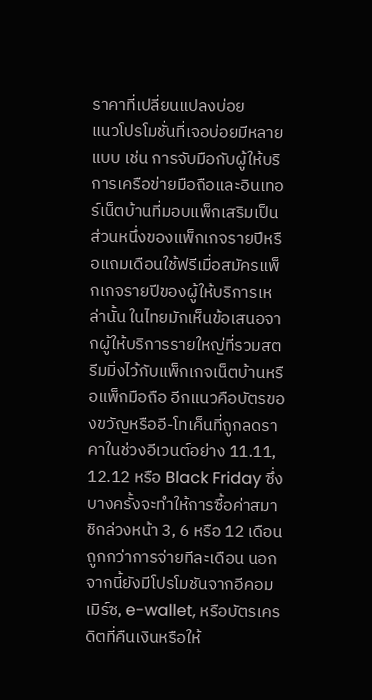ราคาที่เปลี่ยนแปลงบ่อย
แนวโปรโมชั่นที่เจอบ่อยมีหลายแบบ เช่น การจับมือกับผู้ให้บริการเครือข่ายมือถือและอินเทอร์เน็ตบ้านที่มอบแพ็กเสริมเป็นส่วนหนึ่งของแพ็กเกจรายปีหรือแถมเดือนใช้ฟรีเมื่อสมัครแพ็กเกจรายปีของผู้ให้บริการเหล่านั้น ในไทยมักเห็นข้อเสนอจากผู้ให้บริการรายใหญ่ที่รวมสตรีมมิ่งไว้กับแพ็กเกจเน็ตบ้านหรือแพ็กมือถือ อีกแนวคือบัตรของขวัญหรืออี-โทเค็นที่ถูกลดราคาในช่วงอีเวนต์อย่าง 11.11, 12.12 หรือ Black Friday ซึ่งบางครั้งจะทำให้การซื้อค่าสมาชิกล่วงหน้า 3, 6 หรือ 12 เดือนถูกกว่าการจ่ายทีละเดือน นอกจากนี้ยังมีโปรโมชันจากอีคอมเมิร์ซ, e-wallet, หรือบัตรเครดิตที่คืนเงินหรือให้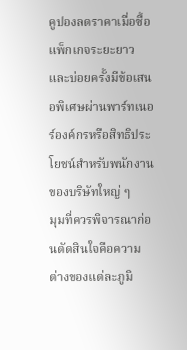คูปองลดราคาเมื่อซื้อแพ็กเกจระยะยาว และบ่อยครั้งมีข้อเสนอพิเศษผ่านพาร์ทเนอร์องค์กรหรือสิทธิประโยชน์สำหรับพนักงานของบริษัทใหญ่ ๆ
มุมที่ควรพิจารณาก่อนตัดสินใจคือความต่างของแต่ละภูมิ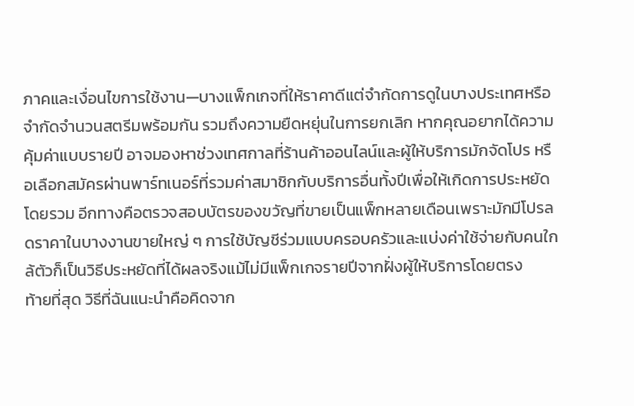ภาคและเงื่อนไขการใช้งาน—บางแพ็กเกจที่ให้ราคาดีแต่จำกัดการดูในบางประเทศหรือจำกัดจำนวนสตรีมพร้อมกัน รวมถึงความยืดหยุ่นในการยกเลิก หากคุณอยากได้ความคุ้มค่าแบบรายปี อาจมองหาช่วงเทศกาลที่ร้านค้าออนไลน์และผู้ให้บริการมักจัดโปร หรือเลือกสมัครผ่านพาร์ทเนอร์ที่รวมค่าสมาชิกกับบริการอื่นทั้งปีเพื่อให้เกิดการประหยัดโดยรวม อีกทางคือตรวจสอบบัตรของขวัญที่ขายเป็นแพ็กหลายเดือนเพราะมักมีโปรลดราคาในบางงานขายใหญ่ ๆ การใช้บัญชีร่วมแบบครอบครัวและแบ่งค่าใช้จ่ายกับคนใกล้ตัวก็เป็นวิธีประหยัดที่ได้ผลจริงแม้ไม่มีแพ็กเกจรายปีจากฝั่งผู้ให้บริการโดยตรง
ท้ายที่สุด วิธีที่ฉันแนะนำคือคิดจาก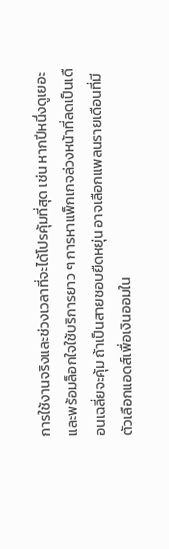การใช้งานจริงและช่วงเวลาที่จะได้โปรคุ้มที่สุด เช่น หากปีหนึ่งดูเยอะและพร้อมล็อกใจใช้บริการยาว ๆ การหาแพ็กเกจล่วงหน้าที่ลดเป็นเดือนเฉลี่ยจะคุ้ม ถ้าเป็นสายชอบยืดหยุ่น อาจเลือกแพลนรายเดือนที่มีตัวเลือกแอดส์เพื่อเงินออมใน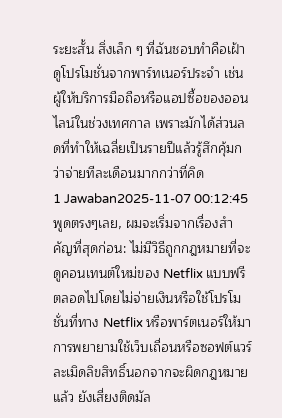ระยะสั้น สิ่งเล็ก ๆ ที่ฉันชอบทำคือเฝ้าดูโปรโมชั่นจากพาร์ทเนอร์ประจำ เช่น ผู้ให้บริการมือถือหรือแอปซื้อของออนไลน์ในช่วงเทศกาล เพราะมักได้ส่วนลดที่ทำให้เฉลี่ยเป็นรายปีแล้วรู้สึกคุ้มกว่าจ่ายทีละเดือนมากกว่าที่คิด
1 Jawaban2025-11-07 00:12:45
พูดตรงๆเลย, ผมจะเริ่มจากเรื่องสำคัญที่สุดก่อน: ไม่มีวิธีถูกกฎหมายที่จะดูคอนเทนต์ใหม่ของ Netflix แบบฟรีตลอดไปโดยไม่จ่ายเงินหรือใช้โปรโมชั่นที่ทาง Netflix หรือพาร์ตเนอร์ให้มา การพยายามใช้เว็บเถื่อนหรือซอฟต์แวร์ละเมิดลิขสิทธิ์นอกจากจะผิดกฎหมายแล้ว ยังเสี่ยงติดมัล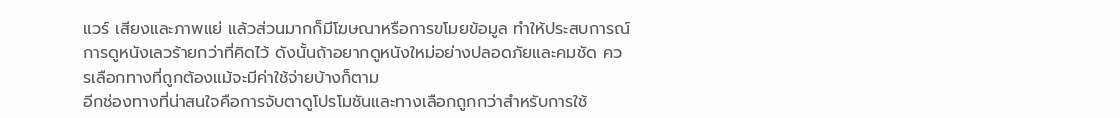แวร์ เสียงและภาพแย่ แล้วส่วนมากก็มีโฆษณาหรือการขโมยข้อมูล ทำให้ประสบการณ์การดูหนังเลวร้ายกว่าที่คิดไว้ ดังนั้นถ้าอยากดูหนังใหม่อย่างปลอดภัยและคมชัด ควรเลือกทางที่ถูกต้องแม้จะมีค่าใช้จ่ายบ้างก็ตาม
อีกช่องทางที่น่าสนใจคือการจับตาดูโปรโมชันและทางเลือกถูกกว่าสำหรับการใช้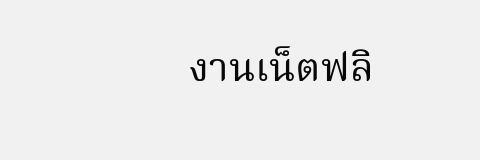งานเน็ตฟลิ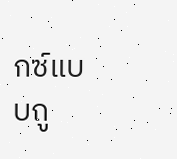กซ์แบบถู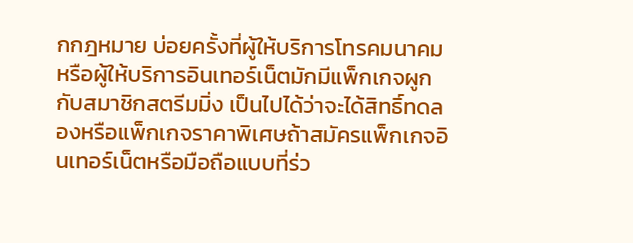กกฎหมาย บ่อยครั้งที่ผู้ให้บริการโทรคมนาคมหรือผู้ให้บริการอินเทอร์เน็ตมักมีแพ็กเกจผูกกับสมาชิกสตรีมมิ่ง เป็นไปได้ว่าจะได้สิทธิ์ทดลองหรือแพ็กเกจราคาพิเศษถ้าสมัครแพ็กเกจอินเทอร์เน็ตหรือมือถือแบบที่ร่ว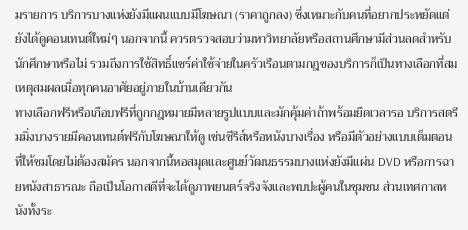มรายการ บริการบางแห่งยังมีแผนแบบมีโฆษณา (ราคาถูกลง) ซึ่งเหมาะกับคนที่อยากประหยัดแต่ยังได้ดูคอนเทนต์ใหม่ๆ นอกจากนี้ ควรตรวจสอบว่ามหาวิทยาลัยหรือสถานศึกษามีส่วนลดสำหรับนักศึกษาหรือไม่ รวมถึงการใช้สิทธิ์แชร์ค่าใช้จ่ายในครัวเรือนตามกฎของบริการก็เป็นทางเลือกที่สมเหตุสมผลเมื่อทุกคนอาศัยอยู่ภายในบ้านเดียวกัน
ทางเลือกฟรีหรือเกือบฟรีที่ถูกกฎหมายมีหลายรูปแบบและมักคุ้มค่าถ้าพร้อมยืดเวลารอ บริการสตรีมมิ่งบางรายมีคอนเทนต์ฟรีกับโฆษณาให้ดู เช่นซีรีส์หรือหนังบางเรื่อง หรือมีตัวอย่างแบบเต็มตอนที่ให้ชมโดยไม่ต้องสมัคร นอกจากนี้หอสมุดและศูนย์วัฒนธรรมบางแห่งยังมีแผ่น DVD หรือการฉายหนังสาธารณะ ถือเป็นโอกาสดีที่จะได้ดูภาพยนตร์จริงจังและพบปะผู้คนในชุมชน ส่วนเทศกาลหนังทั้งระ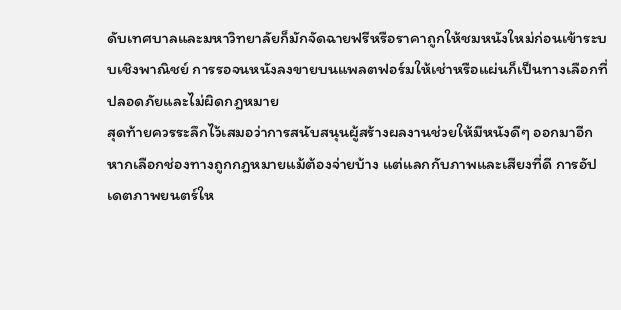ดับเทศบาลและมหาวิทยาลัยก็มักจัดฉายฟรีหรือราคาถูกให้ชมหนังใหม่ก่อนเข้าระบบเชิงพาณิชย์ การรอจนหนังลงขายบนแพลตฟอร์มให้เช่าหรือแผ่นก็เป็นทางเลือกที่ปลอดภัยและไม่ผิดกฎหมาย
สุดท้ายควรระลึกไว้เสมอว่าการสนับสนุนผู้สร้างผลงานช่วยให้มีหนังดีๆ ออกมาอีก หากเลือกช่องทางถูกกฎหมายแม้ต้องจ่ายบ้าง แต่แลกกับภาพและเสียงที่ดี การอัปเดตภาพยนตร์ให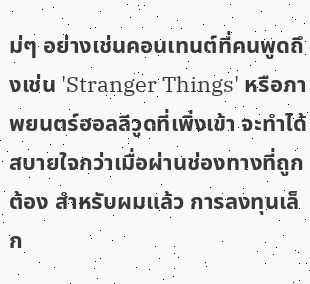ม่ๆ อย่างเช่นคอนเทนต์ที่คนพูดถึงเช่น 'Stranger Things' หรือภาพยนตร์ฮอลลีวูดที่เพิ่งเข้า จะทำได้สบายใจกว่าเมื่อผ่านช่องทางที่ถูกต้อง สำหรับผมแล้ว การลงทุนเล็ก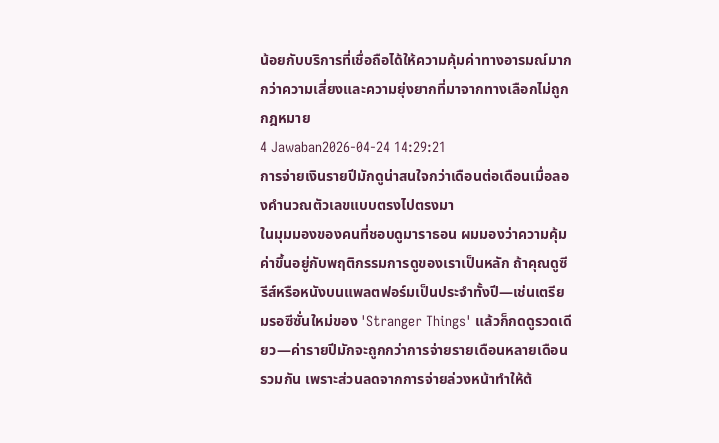น้อยกับบริการที่เชื่อถือได้ให้ความคุ้มค่าทางอารมณ์มากกว่าความเสี่ยงและความยุ่งยากที่มาจากทางเลือกไม่ถูกกฎหมาย
4 Jawaban2026-04-24 14:29:21
การจ่ายเงินรายปีมักดูน่าสนใจกว่าเดือนต่อเดือนเมื่อลองคำนวณตัวเลขแบบตรงไปตรงมา
ในมุมมองของคนที่ชอบดูมาราธอน ผมมองว่าความคุ้มค่าขึ้นอยู่กับพฤติกรรมการดูของเราเป็นหลัก ถ้าคุณดูซีรีส์หรือหนังบนแพลตฟอร์มเป็นประจำทั้งปี—เช่นเตรียมรอซีซั่นใหม่ของ 'Stranger Things' แล้วก็กดดูรวดเดียว—ค่ารายปีมักจะถูกกว่าการจ่ายรายเดือนหลายเดือนรวมกัน เพราะส่วนลดจากการจ่ายล่วงหน้าทำให้ต้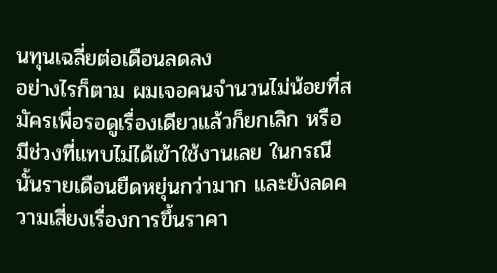นทุนเฉลี่ยต่อเดือนลดลง
อย่างไรก็ตาม ผมเจอคนจำนวนไม่น้อยที่สมัครเพื่อรอดูเรื่องเดียวแล้วก็ยกเลิก หรือมีช่วงที่แทบไม่ได้เข้าใช้งานเลย ในกรณีนั้นรายเดือนยืดหยุ่นกว่ามาก และยังลดความเสี่ยงเรื่องการขึ้นราคา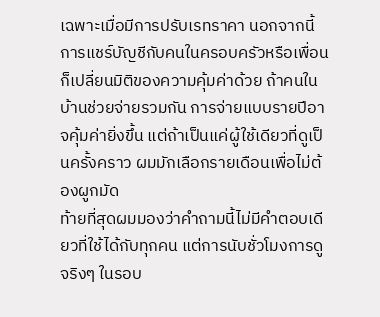เฉพาะเมื่อมีการปรับเรทราคา นอกจากนี้การแชร์บัญชีกับคนในครอบครัวหรือเพื่อนก็เปลี่ยนมิติของความคุ้มค่าด้วย ถ้าคนในบ้านช่วยจ่ายรวมกัน การจ่ายแบบรายปีอาจคุ้มค่ายิ่งขึ้น แต่ถ้าเป็นแค่ผู้ใช้เดียวที่ดูเป็นครั้งคราว ผมมักเลือกรายเดือนเพื่อไม่ต้องผูกมัด
ท้ายที่สุดผมมองว่าคำถามนี้ไม่มีคำตอบเดียวที่ใช้ได้กับทุกคน แต่การนับชั่วโมงการดูจริงๆ ในรอบ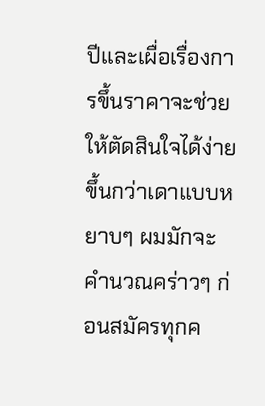ปีและเผื่อเรื่องการขึ้นราคาจะช่วยให้ตัดสินใจได้ง่ายขึ้นกว่าเดาแบบหยาบๆ ผมมักจะคำนวณคร่าวๆ ก่อนสมัครทุกค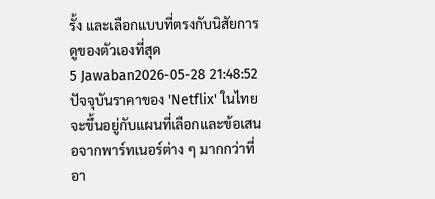รั้ง และเลือกแบบที่ตรงกับนิสัยการดูของตัวเองที่สุด
5 Jawaban2026-05-28 21:48:52
ปัจจุบันราคาของ 'Netflix' ในไทยจะขึ้นอยู่กับแผนที่เลือกและข้อเสนอจากพาร์ทเนอร์ต่าง ๆ มากกว่าที่อา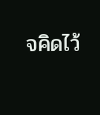จคิดไว้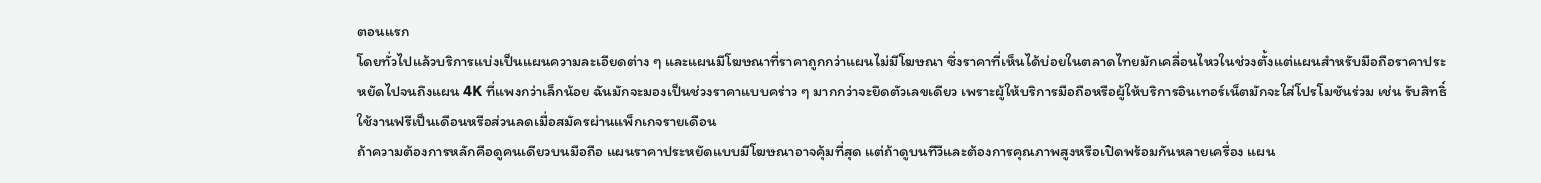ตอนแรก
โดยทั่วไปแล้วบริการแบ่งเป็นแผนความละเอียดต่าง ๆ และแผนมีโฆษณาที่ราคาถูกกว่าแผนไม่มีโฆษณา ซึ่งราคาที่เห็นได้บ่อยในตลาดไทยมักเคลื่อนไหวในช่วงตั้งแต่แผนสำหรับมือถือราคาประหยัดไปจนถึงแผน 4K ที่แพงกว่าเล็กน้อย ฉันมักจะมองเป็นช่วงราคาแบบคร่าว ๆ มากกว่าจะยึดตัวเลขเดียว เพราะผู้ให้บริการมือถือหรือผู้ให้บริการอินเทอร์เน็ตมักจะใส่โปรโมชันร่วม เช่น รับสิทธิ์ใช้งานฟรีเป็นเดือนหรือส่วนลดเมื่อสมัครผ่านแพ็กเกจรายเดือน
ถ้าความต้องการหลักคือดูคนเดียวบนมือถือ แผนราคาประหยัดแบบมีโฆษณาอาจคุ้มที่สุด แต่ถ้าดูบนทีวีและต้องการคุณภาพสูงหรือเปิดพร้อมกันหลายเครื่อง แผน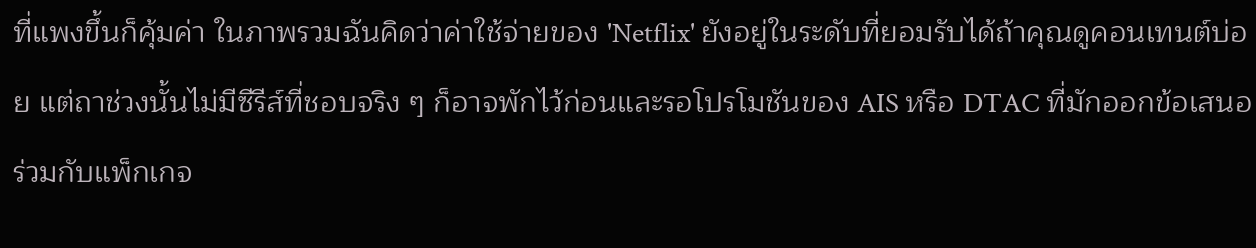ที่แพงขึ้นก็คุ้มค่า ในภาพรวมฉันคิดว่าค่าใช้จ่ายของ 'Netflix' ยังอยู่ในระดับที่ยอมรับได้ถ้าคุณดูคอนเทนต์บ่อย แต่ถาช่วงนั้นไม่มีซีรีส์ที่ชอบจริง ๆ ก็อาจพักไว้ก่อนและรอโปรโมชันของ AIS หรือ DTAC ที่มักออกข้อเสนอร่วมกับแพ็กเกจ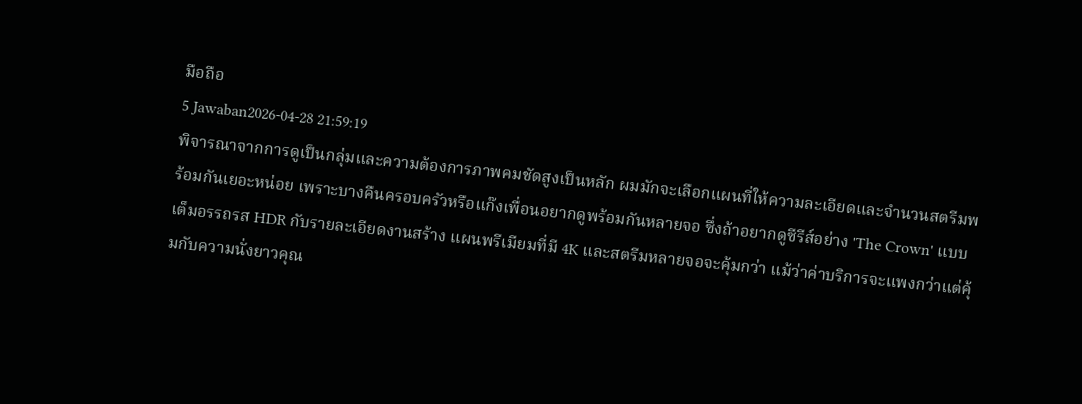มือถือ
5 Jawaban2026-04-28 21:59:19
พิจารณาจากการดูเป็นกลุ่มและความต้องการภาพคมชัดสูงเป็นหลัก ผมมักจะเลือกแผนที่ให้ความละเอียดและจำนวนสตรีมพร้อมกันเยอะหน่อย เพราะบางคืนครอบครัวหรือแก๊งเพื่อนอยากดูพร้อมกันหลายจอ ซึ่งถ้าอยากดูซีรีส์อย่าง 'The Crown' แบบเต็มอรรถรส HDR กับรายละเอียดงานสร้าง แผนพรีเมียมที่มี 4K และสตรีมหลายจอจะคุ้มกว่า แม้ว่าค่าบริการจะแพงกว่าแต่คุ้มกับความนั่งยาวคุณ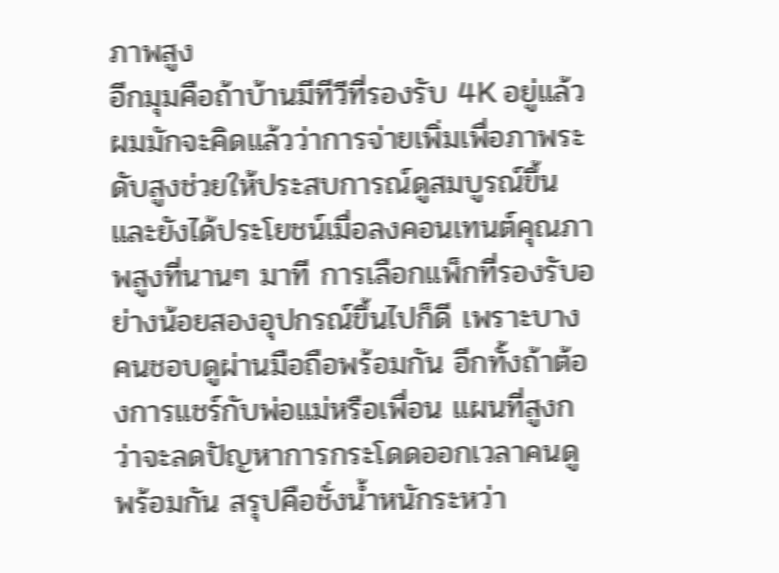ภาพสูง
อีกมุมคือถ้าบ้านมีทีวีที่รองรับ 4K อยู่แล้ว ผมมักจะคิดแล้วว่าการจ่ายเพิ่มเพื่อภาพระดับสูงช่วยให้ประสบการณ์ดูสมบูรณ์ขึ้น และยังได้ประโยชน์เมื่อลงคอนเทนต์คุณภาพสูงที่นานๆ มาที การเลือกแพ็กที่รองรับอย่างน้อยสองอุปกรณ์ขึ้นไปก็ดี เพราะบางคนชอบดูผ่านมือถือพร้อมกัน อีกทั้งถ้าต้องการแชร์กับพ่อแม่หรือเพื่อน แผนที่สูงกว่าจะลดปัญหาการกระโดดออกเวลาคนดูพร้อมกัน สรุปคือชั่งน้ำหนักระหว่า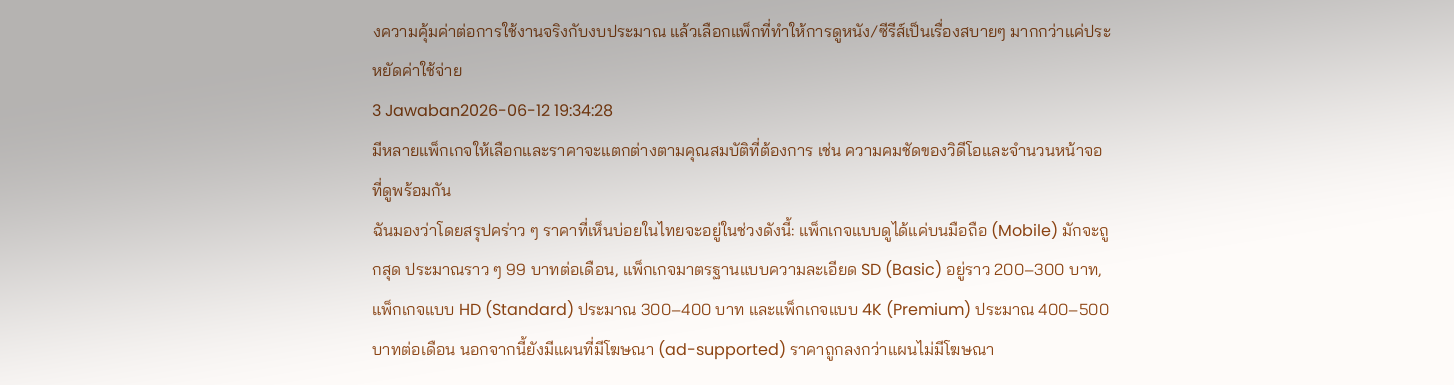งความคุ้มค่าต่อการใช้งานจริงกับงบประมาณ แล้วเลือกแพ็กที่ทำให้การดูหนัง/ซีรีส์เป็นเรื่องสบายๆ มากกว่าแค่ประหยัดค่าใช้จ่าย
3 Jawaban2026-06-12 19:34:28
มีหลายแพ็กเกจให้เลือกและราคาจะแตกต่างตามคุณสมบัติที่ต้องการ เช่น ความคมชัดของวิดีโอและจำนวนหน้าจอที่ดูพร้อมกัน
ฉันมองว่าโดยสรุปคร่าว ๆ ราคาที่เห็นบ่อยในไทยจะอยู่ในช่วงดังนี้: แพ็กเกจแบบดูได้แค่บนมือถือ (Mobile) มักจะถูกสุด ประมาณราว ๆ 99 บาทต่อเดือน, แพ็กเกจมาตรฐานแบบความละเอียด SD (Basic) อยู่ราว 200–300 บาท, แพ็กเกจแบบ HD (Standard) ประมาณ 300–400 บาท และแพ็กเกจแบบ 4K (Premium) ประมาณ 400–500 บาทต่อเดือน นอกจากนี้ยังมีแผนที่มีโฆษณา (ad-supported) ราคาถูกลงกว่าแผนไม่มีโฆษณา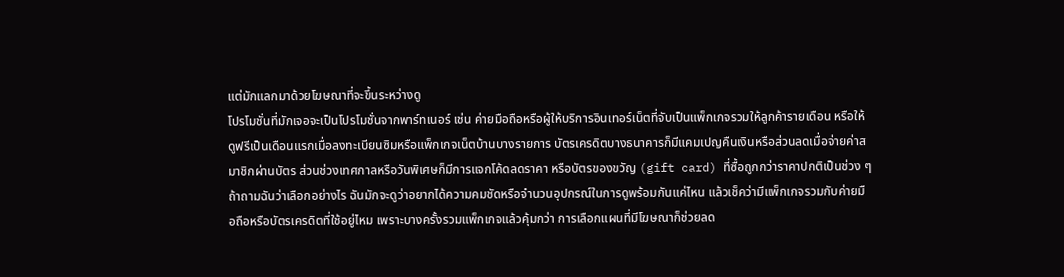แต่มักแลกมาด้วยโฆษณาที่จะขึ้นระหว่างดู
โปรโมชั่นที่มักเจอจะเป็นโปรโมชั่นจากพาร์ทเนอร์ เช่น ค่ายมือถือหรือผู้ให้บริการอินเทอร์เน็ตที่จับเป็นแพ็กเกจรวมให้ลูกค้ารายเดือน หรือให้ดูฟรีเป็นเดือนแรกเมื่อลงทะเบียนซิมหรือแพ็กเกจเน็ตบ้านบางรายการ บัตรเครดิตบางธนาคารก็มีแคมเปญคืนเงินหรือส่วนลดเมื่อจ่ายค่าสมาชิกผ่านบัตร ส่วนช่วงเทศกาลหรือวันพิเศษก็มีการแจกโค้ดลดราคา หรือบัตรของขวัญ (gift card) ที่ซื้อถูกกว่าราคาปกติเป็นช่วง ๆ
ถ้าถามฉันว่าเลือกอย่างไร ฉันมักจะดูว่าอยากได้ความคมชัดหรือจำนวนอุปกรณ์ในการดูพร้อมกันแค่ไหน แล้วเช็คว่ามีแพ็กเกจรวมกับค่ายมือถือหรือบัตรเครดิตที่ใช้อยู่ไหม เพราะบางครั้งรวมแพ็กเกจแล้วคุ้มกว่า การเลือกแผนที่มีโฆษณาก็ช่วยลด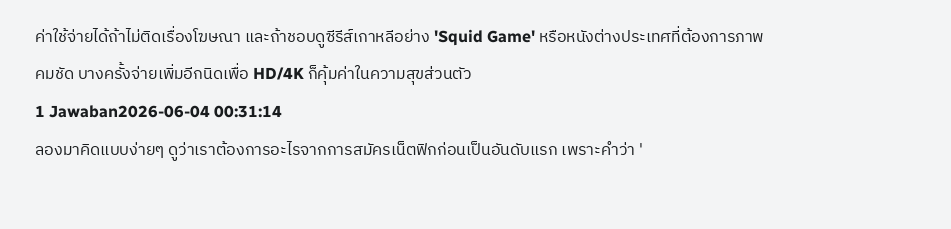ค่าใช้จ่ายได้ถ้าไม่ติดเรื่องโฆษณา และถ้าชอบดูซีรีส์เกาหลีอย่าง 'Squid Game' หรือหนังต่างประเทศที่ต้องการภาพคมชัด บางครั้งจ่ายเพิ่มอีกนิดเพื่อ HD/4K ก็คุ้มค่าในความสุขส่วนตัว
1 Jawaban2026-06-04 00:31:14
ลองมาคิดแบบง่ายๆ ดูว่าเราต้องการอะไรจากการสมัครเน็ตฟิกก่อนเป็นอันดับแรก เพราะคำว่า '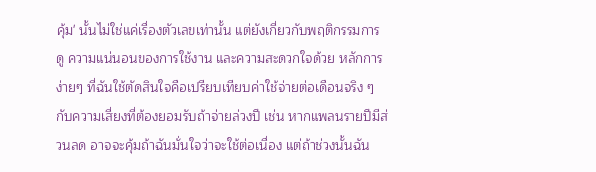คุ้ม' นั้นไม่ใช่แค่เรื่องตัวเลขเท่านั้น แต่ยังเกี่ยวกับพฤติกรรมการดู ความแน่นอนของการใช้งาน และความสะดวกใจด้วย หลักการง่ายๆ ที่ฉันใช้ตัดสินใจคือเปรียบเทียบค่าใช้จ่ายต่อเดือนจริง ๆ กับความเสี่ยงที่ต้องยอมรับถ้าจ่ายล่วงปี เช่น หากแพลนรายปีมีส่วนลด อาจจะคุ้มถ้าฉันมั่นใจว่าจะใช้ต่อเนื่อง แต่ถ้าช่วงนั้นฉัน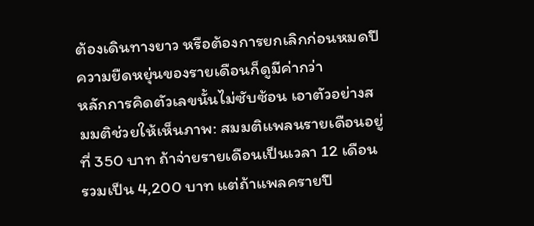ต้องเดินทางยาว หรือต้องการยกเลิกก่อนหมดปี ความยืดหยุ่นของรายเดือนก็ดูมีค่ากว่า
หลักการคิดตัวเลขนั้นไม่ซับซ้อน เอาตัวอย่างสมมติช่วยให้เห็นภาพ: สมมติแพลนรายเดือนอยู่ที่ 350 บาท ถ้าจ่ายรายเดือนเป็นเวลา 12 เดือน รวมเป็น 4,200 บาท แต่ถ้าแพลครายปี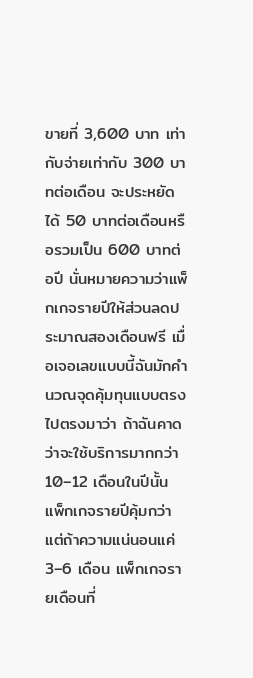ขายที่ 3,600 บาท เท่ากับจ่ายเท่ากับ 300 บาทต่อเดือน จะประหยัดได้ 50 บาทต่อเดือนหรือรวมเป็น 600 บาทต่อปี นั่นหมายความว่าแพ็กเกจรายปีให้ส่วนลดประมาณสองเดือนฟรี เมื่อเจอเลขแบบนี้ฉันมักคำนวณจุดคุ้มทุนแบบตรงไปตรงมาว่า ถ้าฉันคาดว่าจะใช้บริการมากกว่า 10–12 เดือนในปีนั้น แพ็กเกจรายปีคุ้มกว่า แต่ถ้าความแน่นอนแค่ 3–6 เดือน แพ็กเกจรายเดือนที่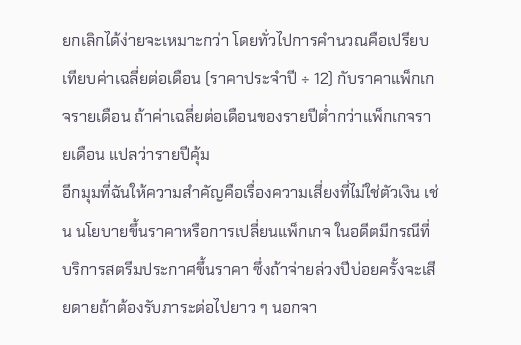ยกเลิกได้ง่ายจะเหมาะกว่า โดยทั่วไปการคำนวณคือเปรียบเทียบค่าเฉลี่ยต่อเดือน (ราคาประจำปี ÷ 12) กับราคาแพ็กเกจรายเดือน ถ้าค่าเฉลี่ยต่อเดือนของรายปีต่ำกว่าแพ็กเกจรายเดือน แปลว่ารายปีคุ้ม
อีกมุมที่ฉันให้ความสำคัญคือเรื่องความเสี่ยงที่ไม่ใช่ตัวเงิน เช่น นโยบายขึ้นราคาหรือการเปลี่ยนแพ็กเกจ ในอดีตมีกรณีที่บริการสตรีมประกาศขึ้นราคา ซึ่งถ้าจ่ายล่วงปีบ่อยครั้งจะเสียดายถ้าต้องรับภาระต่อไปยาว ๆ นอกจา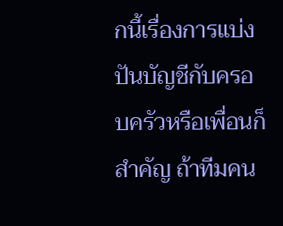กนี้เรื่องการแบ่งปันบัญชีกับครอบครัวหรือเพื่อนก็สำคัญ ถ้าทีมคน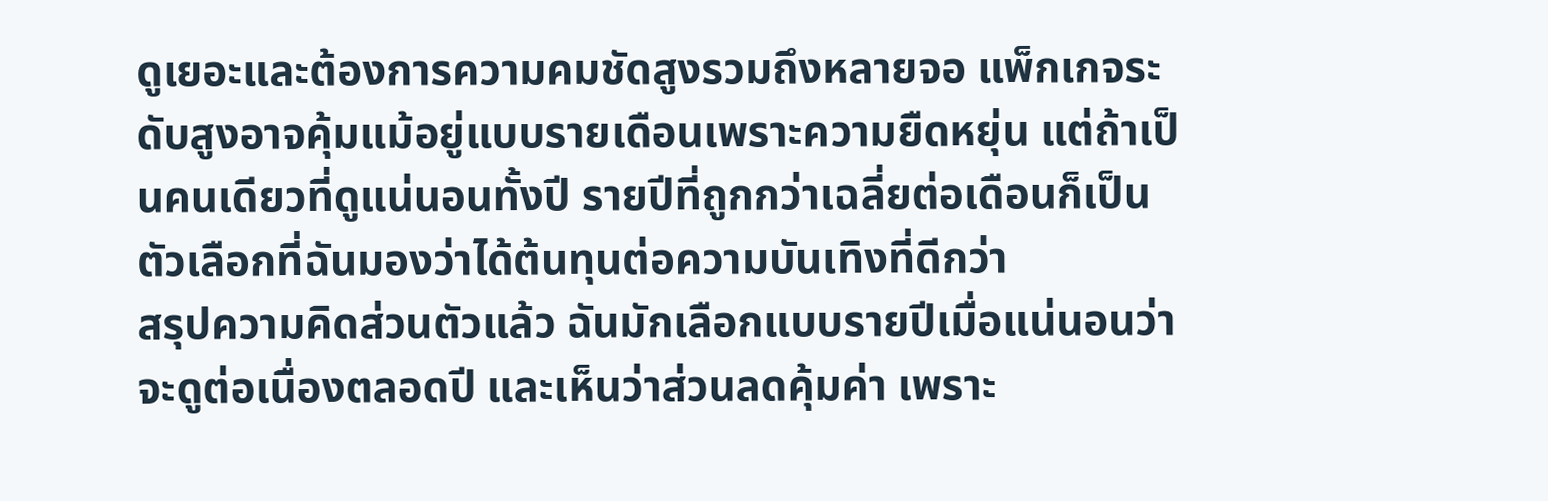ดูเยอะและต้องการความคมชัดสูงรวมถึงหลายจอ แพ็กเกจระดับสูงอาจคุ้มแม้อยู่แบบรายเดือนเพราะความยืดหยุ่น แต่ถ้าเป็นคนเดียวที่ดูแน่นอนทั้งปี รายปีที่ถูกกว่าเฉลี่ยต่อเดือนก็เป็นตัวเลือกที่ฉันมองว่าได้ต้นทุนต่อความบันเทิงที่ดีกว่า
สรุปความคิดส่วนตัวแล้ว ฉันมักเลือกแบบรายปีเมื่อแน่นอนว่าจะดูต่อเนื่องตลอดปี และเห็นว่าส่วนลดคุ้มค่า เพราะ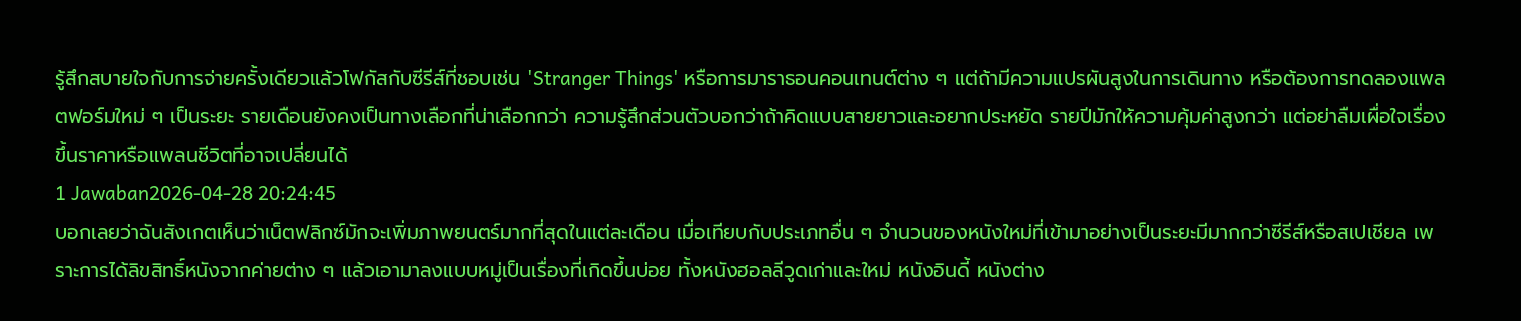รู้สึกสบายใจกับการจ่ายครั้งเดียวแล้วโฟกัสกับซีรีส์ที่ชอบเช่น 'Stranger Things' หรือการมาราธอนคอนเทนต์ต่าง ๆ แต่ถ้ามีความแปรผันสูงในการเดินทาง หรือต้องการทดลองแพลตฟอร์มใหม่ ๆ เป็นระยะ รายเดือนยังคงเป็นทางเลือกที่น่าเลือกกว่า ความรู้สึกส่วนตัวบอกว่าถ้าคิดแบบสายยาวและอยากประหยัด รายปีมักให้ความคุ้มค่าสูงกว่า แต่อย่าลืมเผื่อใจเรื่องขึ้นราคาหรือแพลนชีวิตที่อาจเปลี่ยนได้
1 Jawaban2026-04-28 20:24:45
บอกเลยว่าฉันสังเกตเห็นว่าเน็ตฟลิกซ์มักจะเพิ่มภาพยนตร์มากที่สุดในแต่ละเดือน เมื่อเทียบกับประเภทอื่น ๆ จำนวนของหนังใหม่ที่เข้ามาอย่างเป็นระยะมีมากกว่าซีรีส์หรือสเปเชียล เพราะการได้ลิขสิทธิ์หนังจากค่ายต่าง ๆ แล้วเอามาลงแบบหมู่เป็นเรื่องที่เกิดขึ้นบ่อย ทั้งหนังฮอลลีวูดเก่าและใหม่ หนังอินดี้ หนังต่าง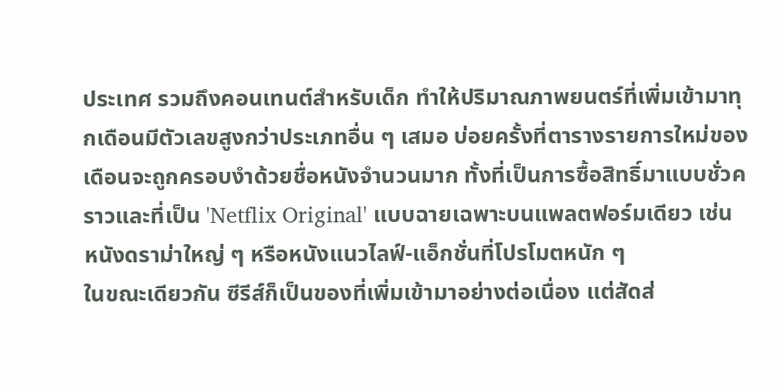ประเทศ รวมถึงคอนเทนต์สำหรับเด็ก ทำให้ปริมาณภาพยนตร์ที่เพิ่มเข้ามาทุกเดือนมีตัวเลขสูงกว่าประเภทอื่น ๆ เสมอ บ่อยครั้งที่ตารางรายการใหม่ของเดือนจะถูกครอบงำด้วยชื่อหนังจำนวนมาก ทั้งที่เป็นการซื้อสิทธิ์มาแบบชั่วคราวและที่เป็น 'Netflix Original' แบบฉายเฉพาะบนแพลตฟอร์มเดียว เช่น หนังดราม่าใหญ่ ๆ หรือหนังแนวไลฟ์-แอ็กชั่นที่โปรโมตหนัก ๆ
ในขณะเดียวกัน ซีรีส์ก็เป็นของที่เพิ่มเข้ามาอย่างต่อเนื่อง แต่สัดส่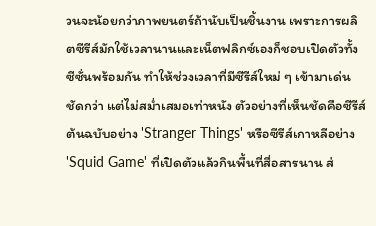วนจะน้อยกว่าภาพยนตร์ถ้านับเป็นชิ้นงาน เพราะการผลิตซีรีส์มักใช้เวลานานและเน็ตฟลิกซ์เองก็ชอบเปิดตัวทั้งซีซั่นพร้อมกัน ทำให้ช่วงเวลาที่มีซีรีส์ใหม่ ๆ เข้ามาเด่นชัดกว่า แต่ไม่สม่ำเสมอเท่าหนัง ตัวอย่างที่เห็นชัดคือซีรีส์ต้นฉบับอย่าง 'Stranger Things' หรือซีรีส์เกาหลีอย่าง 'Squid Game' ที่เปิดตัวแล้วกินพื้นที่สื่อสารนาน ส่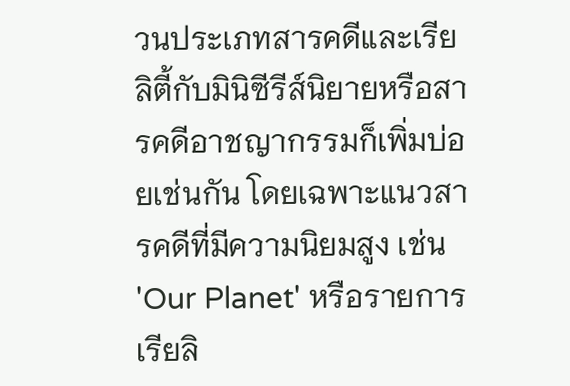วนประเภทสารคดีและเรียลิตี้กับมินิซีรีส์นิยายหรือสารคดีอาชญากรรมก็เพิ่มบ่อยเช่นกัน โดยเฉพาะแนวสารคดีที่มีความนิยมสูง เช่น 'Our Planet' หรือรายการเรียลิ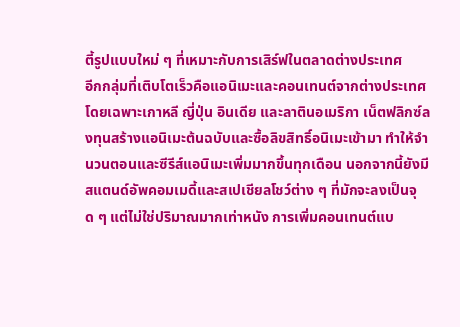ตี้รูปแบบใหม่ ๆ ที่เหมาะกับการเสิร์ฟในตลาดต่างประเทศ
อีกกลุ่มที่เติบโตเร็วคือแอนิเมะและคอนเทนต์จากต่างประเทศ โดยเฉพาะเกาหลี ญี่ปุ่น อินเดีย และลาตินอเมริกา เน็ตฟลิกซ์ลงทุนสร้างแอนิเมะต้นฉบับและซื้อลิขสิทธิ์อนิเมะเข้ามา ทำให้จำนวนตอนและซีรีส์แอนิเมะเพิ่มมากขึ้นทุกเดือน นอกจากนี้ยังมีสแตนด์อัพคอมเมดี้และสเปเชียลโชว์ต่าง ๆ ที่มักจะลงเป็นจุด ๆ แต่ไม่ใช่ปริมาณมากเท่าหนัง การเพิ่มคอนเทนต์แบ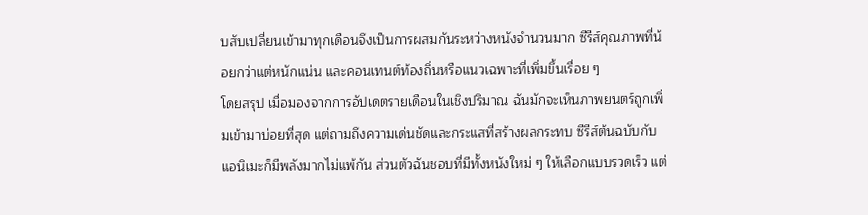บสับเปลี่ยนเข้ามาทุกเดือนจึงเป็นการผสมกันระหว่างหนังจำนวนมาก ซีรีส์คุณภาพที่น้อยกว่าแต่หนักแน่น และคอนเทนต์ท้องถิ่นหรือแนวเฉพาะที่เพิ่มขึ้นเรื่อย ๆ
โดยสรุป เมื่อมองจากการอัปเดตรายเดือนในเชิงปริมาณ ฉันมักจะเห็นภาพยนตร์ถูกเพิ่มเข้ามาบ่อยที่สุด แต่ถามถึงความเด่นชัดและกระแสที่สร้างผลกระทบ ซีรีส์ต้นฉบับกับแอนิเมะก็มีพลังมากไม่แพ้กัน ส่วนตัวฉันชอบที่มีทั้งหนังใหม่ ๆ ให้เลือกแบบรวดเร็ว แต่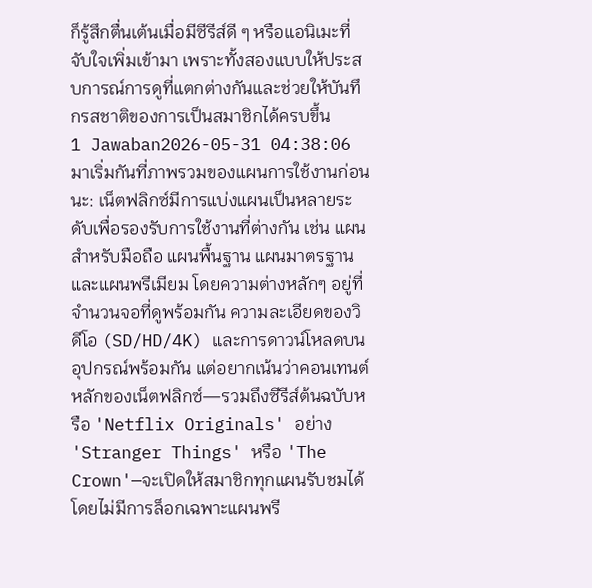ก็รู้สึกตื่นเต้นเมื่อมีซีรีส์ดี ๆ หรือแอนิเมะที่จับใจเพิ่มเข้ามา เพราะทั้งสองแบบให้ประสบการณ์การดูที่แตกต่างกันและช่วยให้บันทึกรสชาติของการเป็นสมาชิกได้ครบขึ้น
1 Jawaban2026-05-31 04:38:06
มาเริ่มกันที่ภาพรวมของแผนการใช้งานก่อนนะ: เน็ตฟลิกซ์มีการแบ่งแผนเป็นหลายระดับเพื่อรองรับการใช้งานที่ต่างกัน เช่น แผนสำหรับมือถือ แผนพื้นฐาน แผนมาตรฐาน และแผนพรีเมียม โดยความต่างหลักๆ อยู่ที่จำนวนจอที่ดูพร้อมกัน ความละเอียดของวิดีโอ (SD/HD/4K) และการดาวน์โหลดบนอุปกรณ์พร้อมกัน แต่อยากเน้นว่าคอนเทนต์หลักของเน็ตฟลิกซ์—รวมถึงซีรีส์ต้นฉบับหรือ 'Netflix Originals' อย่าง 'Stranger Things' หรือ 'The Crown'—จะเปิดให้สมาชิกทุกแผนรับชมได้โดยไม่มีการล็อกเฉพาะแผนพรี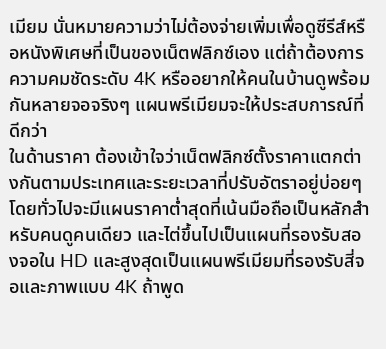เมียม นั่นหมายความว่าไม่ต้องจ่ายเพิ่มเพื่อดูซีรีส์หรือหนังพิเศษที่เป็นของเน็ตฟลิกซ์เอง แต่ถ้าต้องการความคมชัดระดับ 4K หรืออยากให้คนในบ้านดูพร้อมกันหลายจอจริงๆ แผนพรีเมียมจะให้ประสบการณ์ที่ดีกว่า
ในด้านราคา ต้องเข้าใจว่าเน็ตฟลิกซ์ตั้งราคาแตกต่างกันตามประเทศและระยะเวลาที่ปรับอัตราอยู่บ่อยๆ โดยทั่วไปจะมีแผนราคาต่ำสุดที่เน้นมือถือเป็นหลักสำหรับคนดูคนเดียว และไต่ขึ้นไปเป็นแผนที่รองรับสองจอใน HD และสูงสุดเป็นแผนพรีเมียมที่รองรับสี่จอและภาพแบบ 4K ถ้าพูด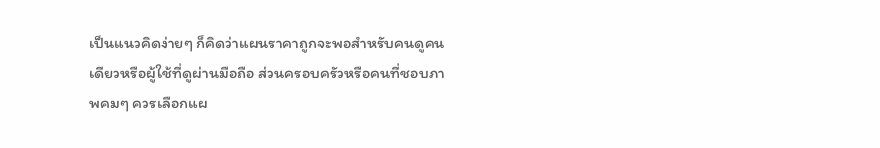เป็นแนวคิดง่ายๆ ก็คิดว่าแผนราคาถูกจะพอสำหรับคนดูคนเดียวหรือผู้ใช้ที่ดูผ่านมือถือ ส่วนครอบครัวหรือคนที่ชอบภาพคมๆ ควรเลือกแผ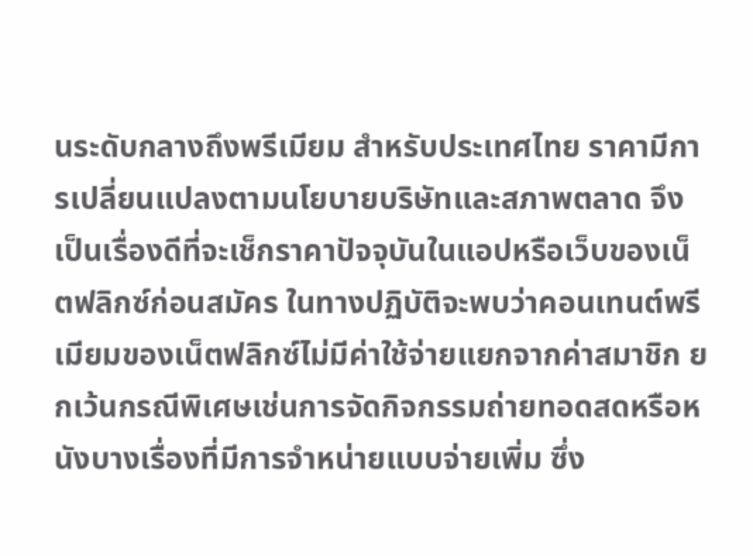นระดับกลางถึงพรีเมียม สำหรับประเทศไทย ราคามีการเปลี่ยนแปลงตามนโยบายบริษัทและสภาพตลาด จึงเป็นเรื่องดีที่จะเช็กราคาปัจจุบันในแอปหรือเว็บของเน็ตฟลิกซ์ก่อนสมัคร ในทางปฏิบัติจะพบว่าคอนเทนต์พรีเมียมของเน็ตฟลิกซ์ไม่มีค่าใช้จ่ายแยกจากค่าสมาชิก ยกเว้นกรณีพิเศษเช่นการจัดกิจกรรมถ่ายทอดสดหรือหนังบางเรื่องที่มีการจำหน่ายแบบจ่ายเพิ่ม ซึ่ง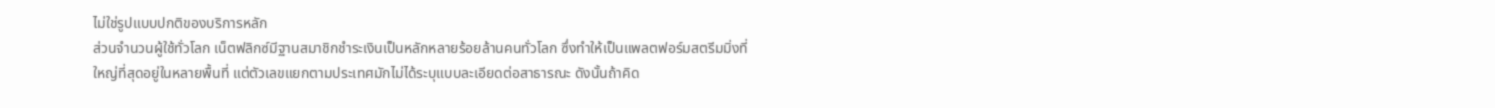ไม่ใช่รูปแบบปกติของบริการหลัก
ส่วนจำนวนผู้ใช้ทั่วโลก เน็ตฟลิกซ์มีฐานสมาชิกชำระเงินเป็นหลักหลายร้อยล้านคนทั่วโลก ซึ่งทำให้เป็นแพลตฟอร์มสตรีมมิ่งที่ใหญ่ที่สุดอยู่ในหลายพื้นที่ แต่ตัวเลขแยกตามประเทศมักไม่ได้ระบุแบบละเอียดต่อสาธารณะ ดังนั้นถ้าคิด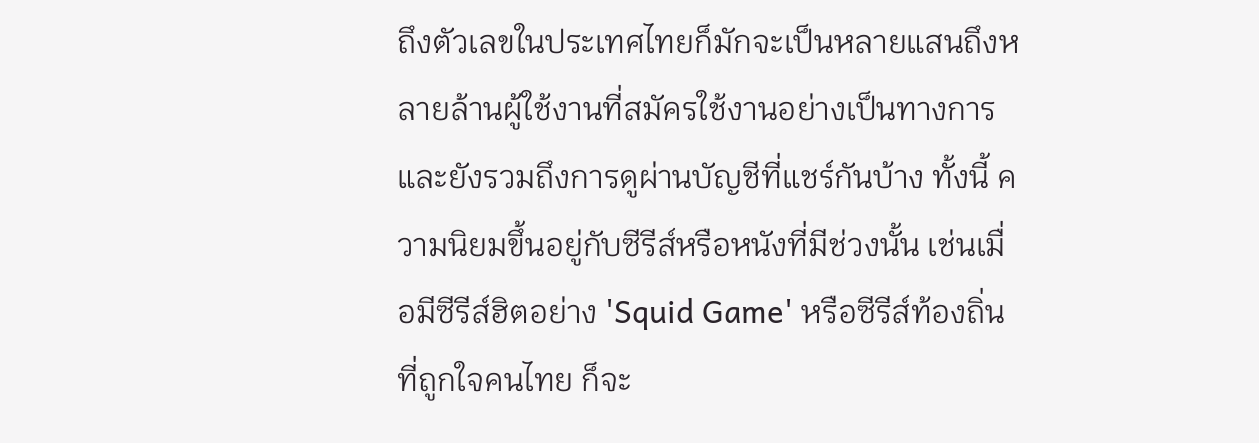ถึงตัวเลขในประเทศไทยก็มักจะเป็นหลายแสนถึงหลายล้านผู้ใช้งานที่สมัครใช้งานอย่างเป็นทางการและยังรวมถึงการดูผ่านบัญชีที่แชร์กันบ้าง ทั้งนี้ ความนิยมขึ้นอยู่กับซีรีส์หรือหนังที่มีช่วงนั้น เช่นเมื่อมีซีรีส์ฮิตอย่าง 'Squid Game' หรือซีรีส์ท้องถิ่นที่ถูกใจคนไทย ก็จะ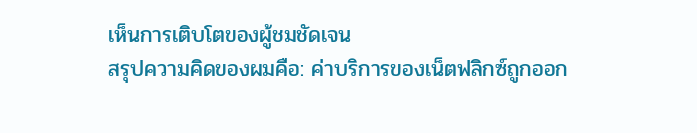เห็นการเติบโตของผู้ชมชัดเจน
สรุปความคิดของผมคือ: ค่าบริการของเน็ตฟลิกซ์ถูกออก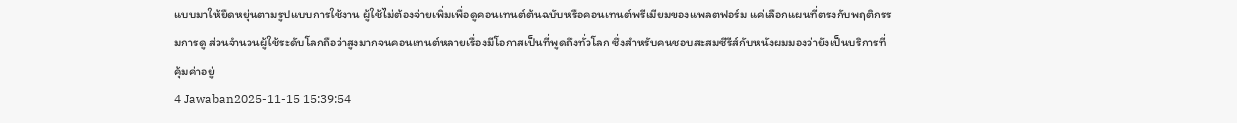แบบมาให้ยืดหยุ่นตามรูปแบบการใช้งาน ผู้ใช้ไม่ต้องจ่ายเพิ่มเพื่อดูคอนเทนต์ต้นฉบับหรือคอนเทนต์พรีเมียมของแพลตฟอร์ม แค่เลือกแผนที่ตรงกับพฤติกรรมการดู ส่วนจำนวนผู้ใช้ระดับโลกถือว่าสูงมากจนคอนเทนต์หลายเรื่องมีโอกาสเป็นที่พูดถึงทั่วโลก ซึ่งสำหรับคนชอบสะสมซีรีส์กับหนังผมมองว่ายังเป็นบริการที่คุ้มค่าอยู่
4 Jawaban2025-11-15 15:39:54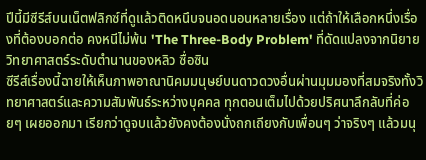ปีนี้มีซีรีส์บนเน็ตฟลิกซ์ที่ดูแล้วติดหนึบจนอดนอนหลายเรื่อง แต่ถ้าให้เลือกหนึ่งเรื่องที่ต้องบอกต่อ คงหนีไม่พ้น 'The Three-Body Problem' ที่ดัดแปลงจากนิยายวิทยาศาสตร์ระดับตำนานของหลิว ซื่อซิน
ซีรีส์เรื่องนี้ฉายให้เห็นภาพอาณานิคมมนุษย์บนดาวดวงอื่นผ่านมุมมองที่สมจริงทั้งวิทยาศาสตร์และความสัมพันธ์ระหว่างบุคคล ทุกตอนเต็มไปด้วยปริศนาลึกลับที่ค่อยๆ เผยออกมา เรียกว่าดูจบแล้วยังคงต้องนั่งถกเถียงกับเพื่อนๆ ว่าจริงๆ แล้วมนุ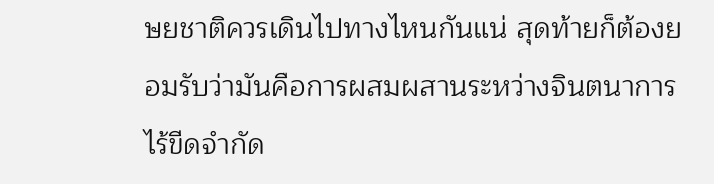ษยชาติควรเดินไปทางไหนกันแน่ สุดท้ายก็ต้องยอมรับว่ามันคือการผสมผสานระหว่างจินตนาการไร้ขีดจำกัด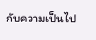กับความเป็นไป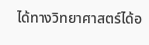ได้ทางวิทยาศาสตร์ได้อ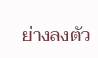ย่างลงตัว